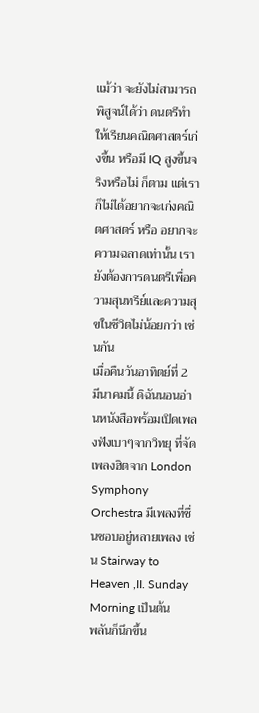แม้ว่า จะยังไม่สามารถพิสูจน์ได้ว่า ดนตรีทำให้เรียนคณิตศาสตร์เก่งขึ้น หรือมี IQ สูงขึ้นจริงหรือไม่ ก็ตาม แต่เราก็ไม่ได้อยากจะเก่งคณิตศาสตร์ หรือ อยากจะความฉลาดเท่านั้น เรายังต้องการดนตรีเพื่อความสุนทรีย์และความสุขในชีวิตไม่น้อยกว่า เช่นกัน
เมื่อคืนวันอาทิตย์ที่ 2 มีนาคมนี้ ดิฉันนอนอ่านหนังสือพร้อมเปิดเพลงฟังเบาๆจากวิทยุ ที่จัดเพลงฮิตจาก London Symphony Orchestra มีเพลงที่ชื่นชอบอยู่หลายเพลง เช่น Stairway to Heaven ,II. Sunday Morning เป็นต้น
พลันก็นึกขึ้น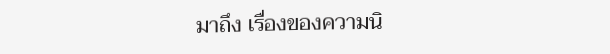มาถึง เรื่องของความนิ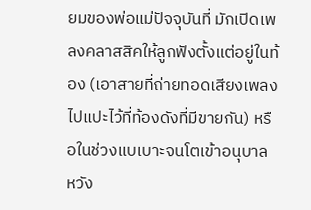ยมของพ่อแม่ปัจจุบันที่ มักเปิดเพลงคลาสสิคให้ลูกฟังตั้งแต่อยู่ในท้อง (เอาสายที่ถ่ายทอดเสียงเพลงไปแปะไว้ที่ท้องดังที่มีขายกัน) หรือในช่วงแบเบาะจนโตเข้าอนุบาล หวัง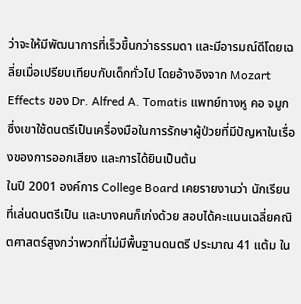ว่าจะให้มีพัฒนาการที่เร็วขึ้นกว่าธรรมดา และมีอารมณ์ดีโดยเฉลี่ยเมื่อเปรียบเทียบกับเด็กทั่วไป โดยอ้างอิงจาก Mozart Effects ของ Dr. Alfred A. Tomatis แพทย์ทางหู คอ จมูก ซึ่งเขาใช้ดนตรีเป็นเครื่องมือในการรักษาผู้ป่วยที่มีปัญหาในเรื่องของการออกเสียง และการได้ยินเป็นต้น
ในปี 2001 องค์การ College Board เคยรายงานว่า นักเรียนที่เล่นดนตรีเป็น และบางคนก็เก่งด้วย สอบได้คะแนนเฉลี่ยคณิตศาสตร์สูงกว่าพวกที่ไม่มีพื้นฐานดนตรี ประมาณ 41 แต้ม ใน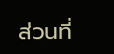ส่วนที่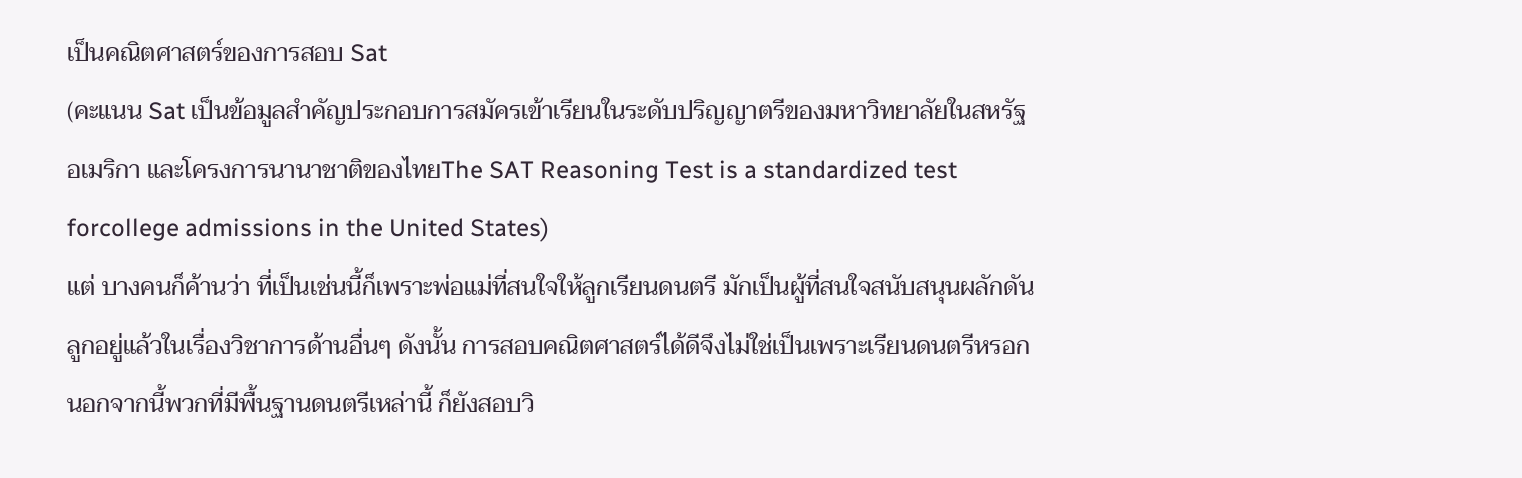เป็นคณิตศาสตร์ของการสอบ Sat
(คะแนน Sat เป็นข้อมูลสำคัญประกอบการสมัครเข้าเรียนในระดับปริญญาตรีของมหาวิทยาลัยในสหรัฐอเมริกา และโครงการนานาชาติของไทยThe SAT Reasoning Test is a standardized test forcollege admissions in the United States)
แต่ บางคนก็ค้านว่า ที่เป็นเช่นนี้ก็เพราะพ่อแม่ที่สนใจให้ลูกเรียนดนตรี มักเป็นผู้ที่สนใจสนับสนุนผลักดันลูกอยู่แล้วในเรื่องวิชาการด้านอื่นๆ ดังนั้น การสอบคณิตศาสตร์ได้ดีจึงไม่ใช่เป็นเพราะเรียนดนตรีหรอก
นอกจากนี้พวกที่มีพื้นฐานดนตรีเหล่านี้ ก็ยังสอบวิ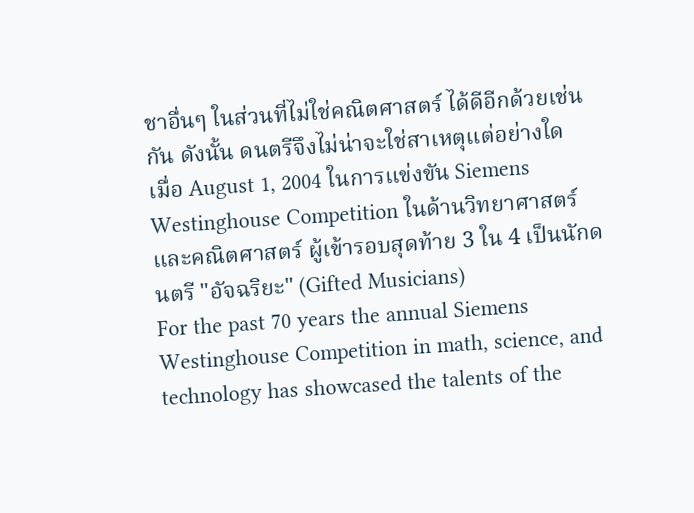ชาอื่นๆ ในส่วนที่ไม่ใช่คณิตศาสตร์ ได้ดีอีกด้วยเช่นกัน ดังนั้น ดนตรีจึงไม่น่าจะใช่สาเหตุแต่อย่างใด
เมื่อ August 1, 2004 ในการแข่งขัน Siemens Westinghouse Competition ในด้านวิทยาศาสตร์และคณิตศาสตร์ ผู้เข้ารอบสุดท้าย 3 ใน 4 เป็นนักดนตรี "อัจฉริยะ" (Gifted Musicians)
For the past 70 years the annual Siemens Westinghouse Competition in math, science, and technology has showcased the talents of the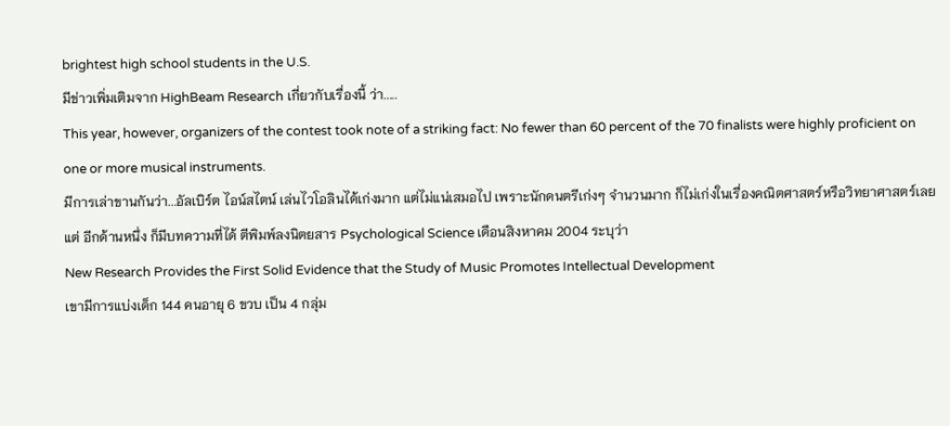brightest high school students in the U.S.
มีข่าวเพิ่มเติมจาก HighBeam Research เกี่ยวกับเรื่องนี้ ว่า.....
This year, however, organizers of the contest took note of a striking fact: No fewer than 60 percent of the 70 finalists were highly proficient on one or more musical instruments.
มีการเล่าขานกันว่า...อัลเบิร์ต ไอน์สไตน์ เล่นไวโอลินได้เก่งมาก แต่ไม่แน่เสมอไป เพราะนักดนตรีเก่งๆ จำนวนมาก ก็ไม่เก่งในเรื่องคณิตศาสตร์หรือวิทยาศาสตร์เลย
แต่ อีกด้านหนึ่ง ก็มีบทความที่ได้ ตีพิมพ์ลงนิตยสาร Psychological Science เดือนสิงหาคม 2004 ระบุว่า
New Research Provides the First Solid Evidence that the Study of Music Promotes Intellectual Development
เขามีการแบ่งเด็ก 144 คนอายุ 6 ขวบ เป็น 4 กลุ่ม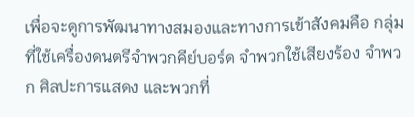เพื่อจะดูการพัฒนาทางสมองและทางการเข้าสังคมคือ กลุ่มที่ใช้เครื่องดนตรีจำพวกคีย์บอร์ด จำพวกใช้เสียงร้อง จำพวก ศิลปะการแสดง และพวกที่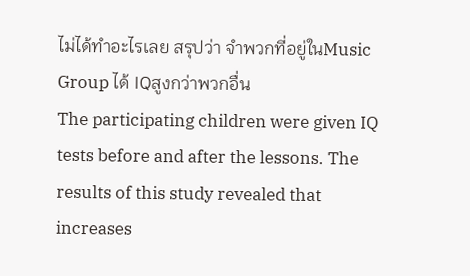ไม่ได้ทำอะไรเลย สรุปว่า จำพวกที่อยู่ในMusic Group ได้ IQสูงกว่าพวกอื่น
The participating children were given IQ tests before and after the lessons. The results of this study revealed that increases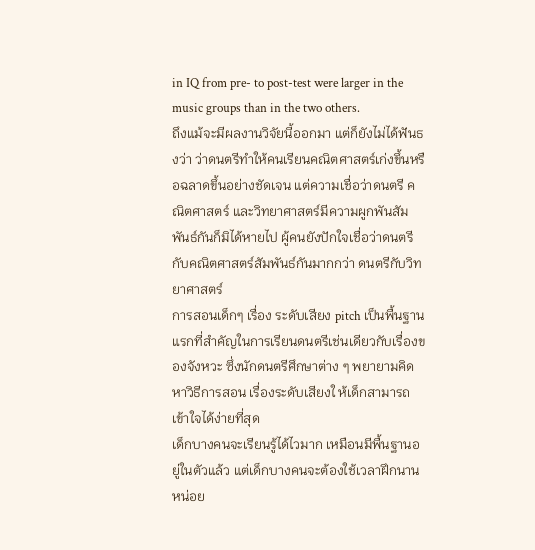in IQ from pre- to post-test were larger in the music groups than in the two others.
ถึงแม้จะมีผลงานวิจัยนี้ออกมา แต่ก็ยังไม่ได้ฟันธงว่า ว่าดนตรีทำให้คนเรียนคณิตศาสตร์เก่งขึ้นหรือฉลาดขึ้นอย่างชัดเจน แต่ความเชื่อว่าดนตรี คณิตศาสตร์ และวิทยาศาสตร์มีความผูกพันสัมพันธ์กันก็มิได้หายไป ผู้คนยังปักใจเชื่อว่าดนตรีกับคณิตศาสตร์สัมพันธ์กันมากกว่า ดนตรีกับวิทยาศาสตร์
การสอนเด็กๆ เรื่อง ระดับเสียง pitch เป็นพื้นฐานแรกที่สำคัญในการเรียนดนตรีเช่นเดียวกับเรื่องของจังหวะ ซึ่งนักดนตรีศึกษาต่าง ๆ พยายามคิดหาวิธีการสอน เรื่องระดับเสียงใ ห้เด็กสามารถเข้าใจได้ง่ายที่สุด
เด็กบางคนจะเรียนรู้ได้ไวมาก เหมือนมีพื้นฐานอยู่ในตัวแล้ว แต่เด็กบางคนจะต้องใช้เวลาฝึกนานหน่อย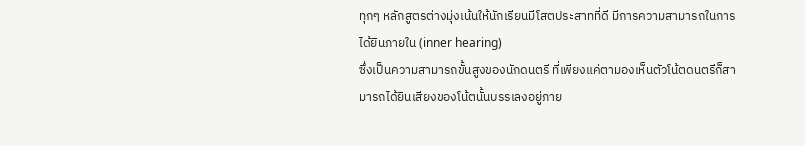ทุกๆ หลักสูตรต่างมุ่งเน้นให้นักเรียนมีโสตประสาทที่ดี มีการความสามารถในการได้ยินภายใน (inner hearing)
ซึ่งเป็นความสามารถขั้นสูงของนักดนตรี ที่เพียงแค่ตามองเห็นตัวโน้ตดนตรีก็สามารถได้ยินเสียงของโน้ตนั้นบรรเลงอยู่ภาย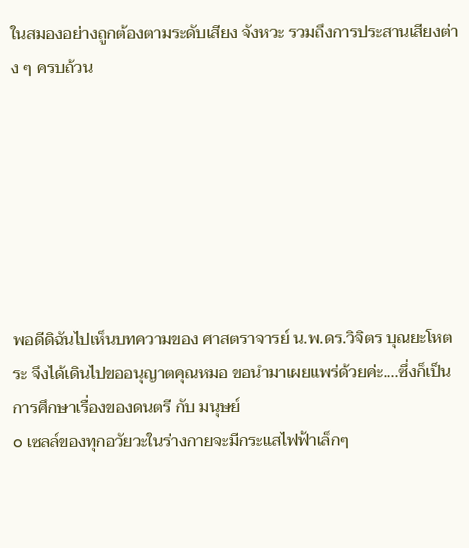ในสมองอย่างถูกต้องตามระดับเสียง จังหวะ รวมถึงการประสานเสียงต่าง ๆ ครบถ้วน







พอดีดิฉันไปเห็นบทความของ ศาสตราจารย์ น.พ.ดร.วิจิตร บุณยะโหตระ จึงได้เดินไปขออนุญาตคุณหมอ ขอนำมาเผยแพร่ด้วยค่ะ....ซึ่งก็เป็นการศึกษาเรื่องของดนตรี กับ มนุษย์
o เซลล์ของทุกอวัยวะในร่างกายจะมีกระแสไฟฟ้าเล็กๆ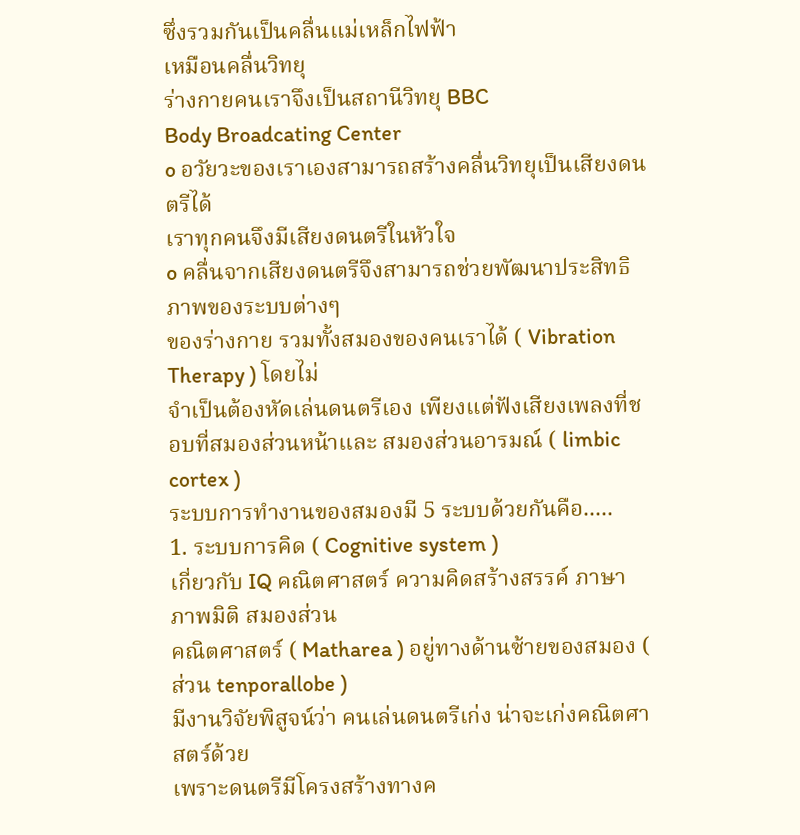ซึ่งรวมกันเป็นคลื่นแม่เหล็กไฟฟ้า
เหมือนคลื่นวิทยุ
ร่างกายคนเราจึงเป็นสถานีวิทยุ BBC
Body Broadcating Center
o อวัยวะของเราเองสามารถสร้างคลื่นวิทยุเป็นเสียงดนตรีได้
เราทุกคนจึงมีเสียงดนตรีในหัวใจ
o คลื่นจากเสียงดนตรีจึงสามารถช่วยพัฒนาประสิทธิภาพของระบบต่างๆ
ของร่างกาย รวมทั้งสมองของคนเราได้ ( Vibration Therapy ) โดยไม่
จำเป็นต้องหัดเล่นดนตรีเอง เพียงแต่ฟังเสียงเพลงที่ชอบที่สมองส่วนหน้าและ สมองส่วนอารมณ์ ( limbic cortex )
ระบบการทำงานของสมองมี 5 ระบบด้วยกันคือ.....
1. ระบบการคิด ( Cognitive system )
เกี่ยวกับ IQ คณิตศาสตร์ ความคิดสร้างสรรค์ ภาษา ภาพมิติ สมองส่วน
คณิตศาสตร์ ( Matharea ) อยู่ทางด้านซ้ายของสมอง ( ส่วน tenporallobe )
มีงานวิจัยพิสูจน์ว่า คนเล่นดนตรีเก่ง น่าจะเก่งคณิตศาสตร์ด้วย
เพราะดนตรีมีโครงสร้างทางค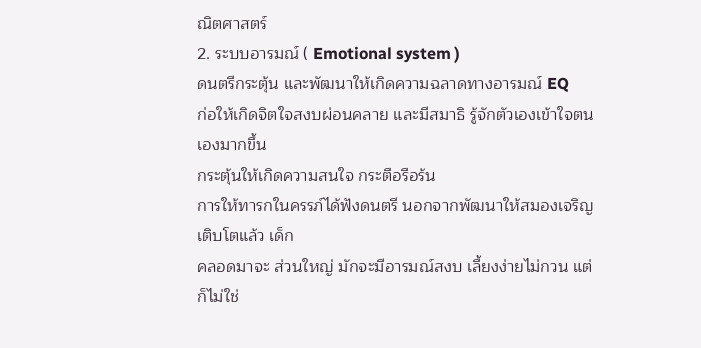ณิตศาสตร์
2. ระบบอารมณ์ ( Emotional system )
ดนตรีกระตุ้น และพัฒนาให้เกิดความฉลาดทางอารมณ์ EQ
ก่อให้เกิดจิตใจสงบผ่อนคลาย และมีสมาธิ รู้จักตัวเองเข้าใจตนเองมากขึ้น
กระตุ้นให้เกิดความสนใจ กระตือรือร้น
การให้ทารกในครรภ์ได้ฟังดนตรี นอกจากพัฒนาให้สมองเจริญเติบโตแล้ว เด็ก
คลอดมาจะ ส่วนใหญ่ มักจะมีอารมณ์สงบ เลี้ยงง่ายไม่กวน แต่ก็ไม่ใช่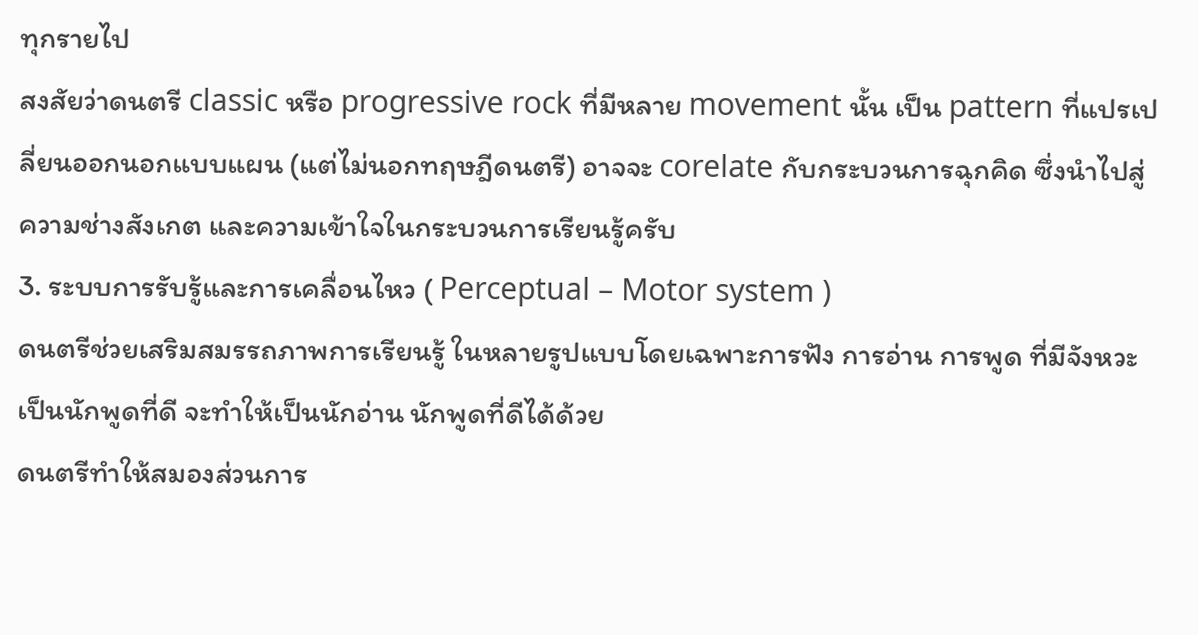ทุกรายไป
สงสัยว่าดนตรี classic หรือ progressive rock ที่มีหลาย movement นั้น เป็น pattern ที่แปรเปลี่ยนออกนอกแบบแผน (แต่ไม่นอกทฤษฎีดนตรี) อาจจะ corelate กับกระบวนการฉุกคิด ซึ่งนำไปสู่ความช่างสังเกต และความเข้าใจในกระบวนการเรียนรู้ครับ
3. ระบบการรับรู้และการเคลื่อนไหว ( Perceptual – Motor system )
ดนตรีช่วยเสริมสมรรถภาพการเรียนรู้ ในหลายรูปแบบโดยเฉพาะการฟัง การอ่าน การพูด ที่มีจังหวะ เป็นนักพูดที่ดี จะทำให้เป็นนักอ่าน นักพูดที่ดีได้ด้วย
ดนตรีทำให้สมองส่วนการ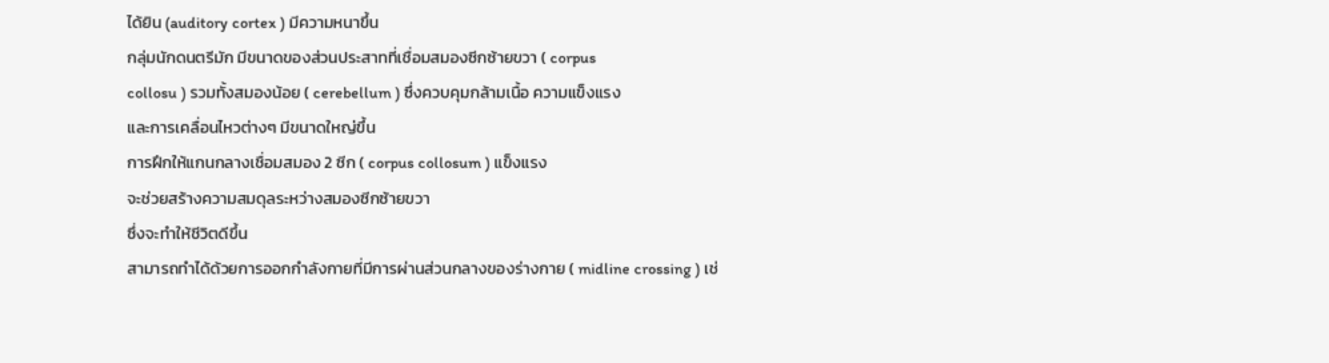ได้ยิน (auditory cortex ) มีความหนาขึ้น
กลุ่มนักดนตรีมัก มีขนาดของส่วนประสาทที่เชื่อมสมองซีกซ้ายขวา ( corpus
collosu ) รวมทั้งสมองน้อย ( cerebellum ) ซึ่งควบคุมกล้ามเนื้อ ความแข็งแรง
และการเคลื่อนไหวต่างๆ มีขนาดใหญ่ขึ้น
การฝึกให้แกนกลางเชื่อมสมอง 2 ซีก ( corpus collosum ) แข็งแรง
จะช่วยสร้างความสมดุลระหว่างสมองซีกซ้ายขวา
ซึ่งจะทำให้ชีวิตดีขึ้น
สามารถทำได้ด้วยการออกกำลังกายที่มีการผ่านส่วนกลางของร่างกาย ( midline crossing ) เช่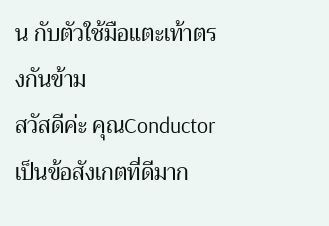น กับตัวใช้มือแตะเท้าตรงกันข้าม
สวัสดีค่ะ คุณConductor
เป็นข้อสังเกตที่ดีมาก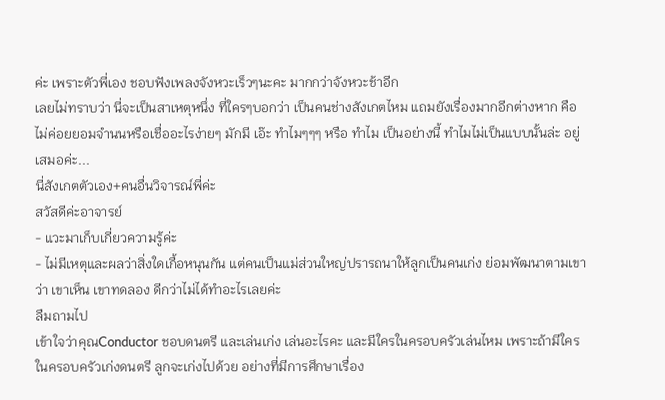ค่ะ เพราะตัวพี่เอง ชอบฟังเพลงจังหวะเร็วๆนะคะ มากกว่าจังหวะช้าอีก
เลยไม่ทราบว่า นี่จะเป็นสาเหตุหนึ่ง ที่ใครๆบอกว่า เป็นคนช่างสังเกตไหม แถมยังเรื่องมากอีกต่างหาก คือ ไม่ค่อยยอมจำนนหรือเชื่ออะไรง่ายๆ มักมี เอ๊ะ ทำไมๆๆๆ หรือ ทำไม เป็นอย่างนี้ ทำไมไม่เป็นแบบนั้นล่ะ อยู่เสมอค่ะ...
นี่สังเกตตัวเอง+คนอื่นวิจารณ์พี่ค่ะ
สวัสดีค่ะอาจารย์
- แวะมาเก็บเกี่ยวความรู้ค่ะ
- ไม่มีเหตุและผลว่าสิ่งใดเกื้อหนุนกัน แต่คนเป็นแม่ส่วนใหญ่ปรารถนาให้ลูกเป็นคนเก่ง ย่อมพัฒนาตามเขาว่า เขาเห็น เขาทดลอง ดีกว่าไม่ได้ทำอะไรเลยค่ะ
ลืมถามไป
เข้าใจว่าคุณConductor ชอบดนตรี และเล่นเก่ง เล่นอะไรคะ และมีใครในครอบครัวเล่นไหม เพราะถ้ามีใครในครอบครัวเก่งดนตรี ลูกจะเก่งไปด้วย อย่างที่มีการศึกษาเรื่อง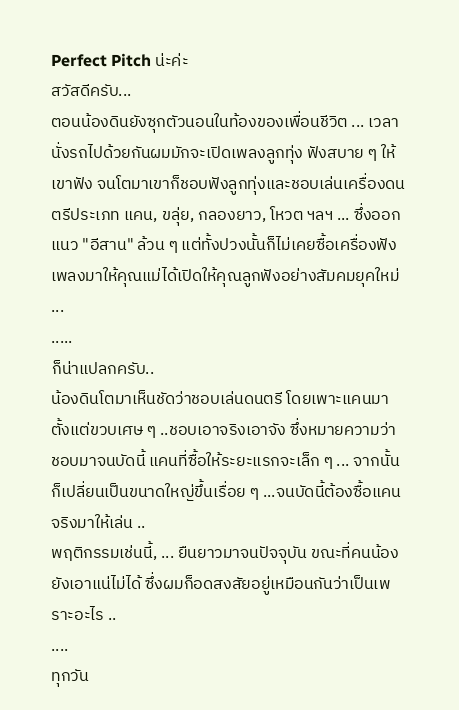Perfect Pitch น่ะค่ะ
สวัสดีครับ...
ตอนน้องดินยังซุกตัวนอนในท้องของเพื่อนชีวิต ... เวลานั่งรถไปด้วยกันผมมักจะเปิดเพลงลูกทุ่ง ฟังสบาย ๆ ให้เขาฟัง จนโตมาเขาก็ชอบฟังลูกทุ่งและชอบเล่นเครื่องดนตรีประเภท แคน, ขลุ่ย, กลองยาว, โหวต ฯลฯ ... ซึ่งออกแนว "อีสาน" ล้วน ๆ แต่ทั้งปวงนั้นก็ไม่เคยซื้อเครื่องฟังเพลงมาให้คุณแม่ได้เปิดให้คุณลูกฟังอย่างสัมคมยุคใหม่ ...
.....
ก็น่าแปลกครับ..
น้องดินโตมาเห็นชัดว่าชอบเล่นดนตรี โดยเพาะแคนมาตั้งแต่ขวบเศษ ๆ ..ชอบเอาจริงเอาจัง ซึ่งหมายความว่า ชอบมาจนบัดนี้ แคนที่ซื้อให้ระยะแรกจะเล็ก ๆ ... จากนั้นก็เปลี่ยนเป็นขนาดใหญ่ขึ้นเรื่อย ๆ ...จนบัดนี้ต้องซื้อแคนจริงมาให้เล่น ..
พฤติกรรมเช่นนี้, ... ยืนยาวมาจนปัจจุบัน ขณะที่คนน้อง ยังเอาแน่ไม่ได้ ซึ่งผมก็อดสงสัยอยู่เหมือนกันว่าเป็นเพราะอะไร ..
....
ทุกวัน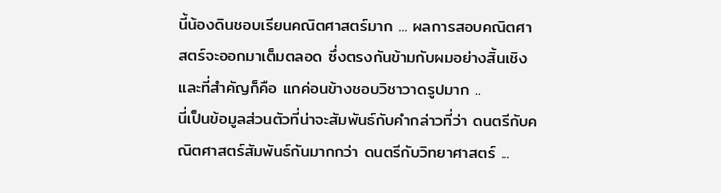นี้น้องดินชอบเรียนคณิตศาสตร์มาก ... ผลการสอบคณิตศาสตร์จะออกมาเต็มตลอด ซึ่งตรงกันข้ามกับผมอย่างสิ้นเชิง และที่สำคัญก็คือ แกค่อนข้างชอบวิชาวาดรูปมาก ..
นี่เป็นข้อมูลส่วนตัวที่น่าจะสัมพันธ์กับคำกล่าวที่ว่า ดนตรีกับคณิตศาสตร์สัมพันธ์กันมากกว่า ดนตรีกับวิทยาศาสตร์ ...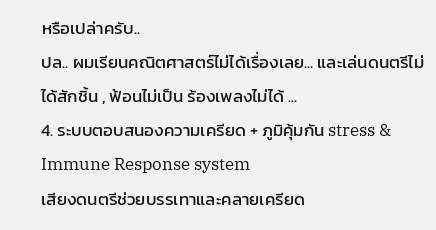หรือเปล่าครับ..
ปล.. ผมเรียนคณิตศาสตร์ไม่ได้เรื่องเลย... และเล่นดนตรีไม่ได้สักชิ้น , ฟ้อนไม่เป็น ร้องเพลงไม่ได้ ...
4. ระบบตอบสนองความเครียด + ภูมิคุ้มกัน stress & Immune Response system
เสียงดนตรีช่วยบรรเทาและคลายเครียด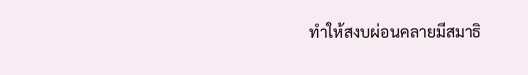ทำให้สงบผ่อนคลายมีสมาธิ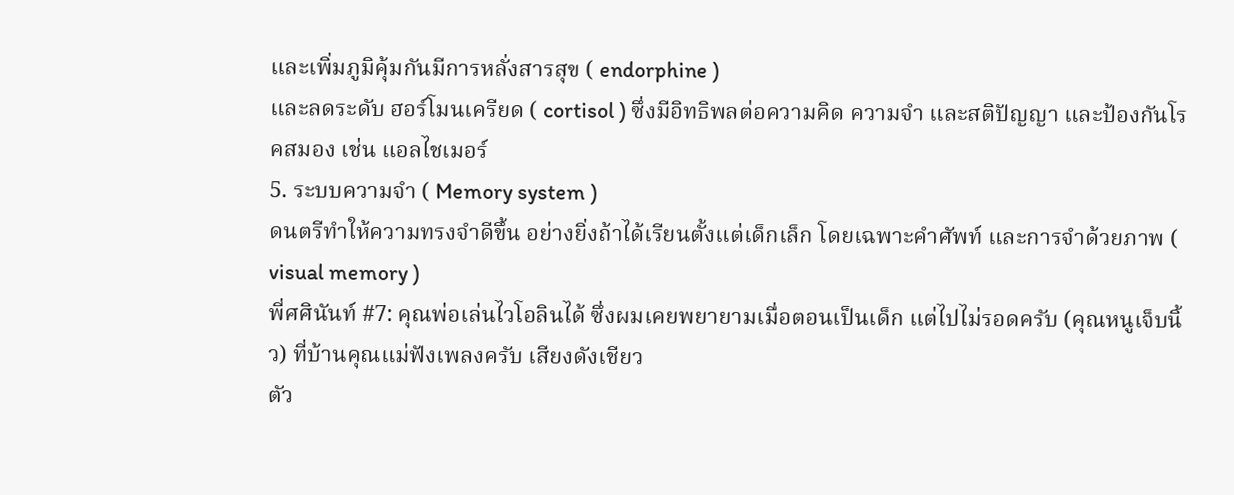และเพิ่มภูมิคุ้มกันมีการหลั่งสารสุข ( endorphine )
และลดระดับ ฮอร์โมนเครียด ( cortisol ) ซึ่งมีอิทธิพลต่อความคิด ความจำ และสติปัญญา และป้องกันโรคสมอง เช่น แอลไชเมอร์
5. ระบบความจำ ( Memory system )
ดนตรีทำให้ความทรงจำดีขึ้น อย่างยิ่งถ้าได้เรียนตั้งแต่เด็กเล็ก โดยเฉพาะคำศัพท์ และการจำด้วยภาพ ( visual memory )
พี่ศศินันท์ #7: คุณพ่อเล่นไวโอลินได้ ซึ่งผมเคยพยายามเมื่อตอนเป็นเด็ก แต่ไปไม่รอดครับ (คุณหนูเจ็บนิ้ว) ที่บ้านคุณแม่ฟังเพลงครับ เสียงดังเชียว
ตัว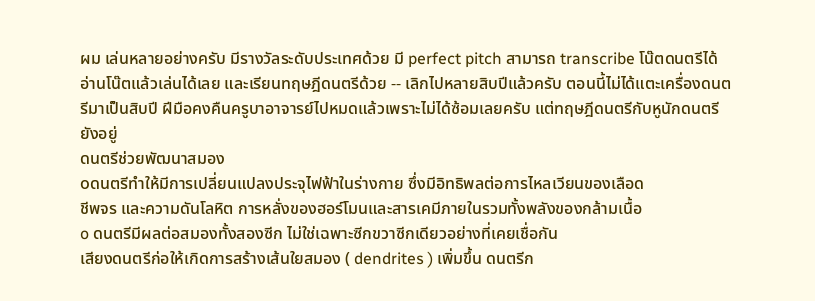ผม เล่นหลายอย่างครับ มีรางวัลระดับประเทศด้วย มี perfect pitch สามารถ transcribe โน๊ตดนตรีได้ อ่านโน๊ตแล้วเล่นได้เลย และเรียนทฤษฎีดนตรีด้วย -- เลิกไปหลายสิบปีแล้วครับ ตอนนี้ไม่ได้แตะเครื่องดนตรีมาเป็นสิบปี ฝีมือคงคืนครูบาอาจารย์ไปหมดแล้วเพราะไม่ได้ซ้อมเลยครับ แต่ทฤษฎีดนตรีกับหูนักดนตรียังอยู่
ดนตรีช่วยพัฒนาสมอง
oดนตรีทำให้มีการเปลี่ยนแปลงประจุไฟฟ้าในร่างกาย ซึ่งมีอิทธิพลต่อการไหลเวียนของเลือด
ชีพจร และความดันโลหิต การหลั่งของฮอร์โมนและสารเคมีภายในรวมทั้งพลังของกล้ามเนื้อ
o ดนตรีมีผลต่อสมองทั้งสองซีก ไม่ใช่เฉพาะซีกขวาซีกเดียวอย่างที่เคยเชื่อกัน
เสียงดนตรีก่อให้เกิดการสร้างเส้นใยสมอง ( dendrites ) เพิ่มขึ้น ดนตรีก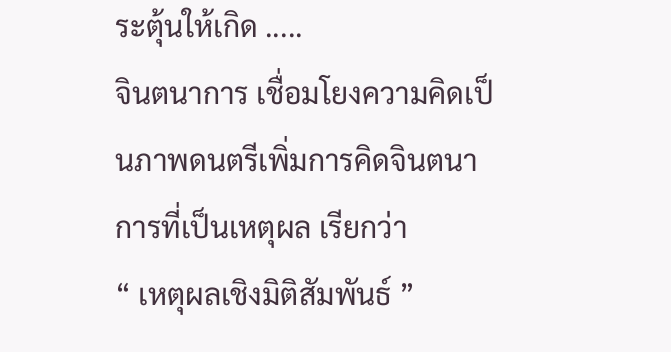ระตุ้นให้เกิด .....
จินตนาการ เชื่อมโยงความคิดเป็นภาพดนตรีเพิ่มการคิดจินตนาการที่เป็นเหตุผล เรียกว่า
“ เหตุผลเชิงมิติสัมพันธ์ ”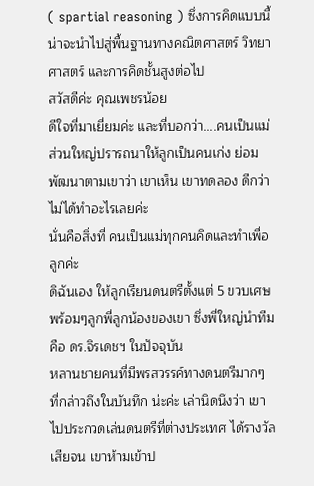( spartial reasoning ) ซึ่งการคิดแบบนี้ น่าจะนำไปสู่พื้นฐานทางคณิตศาสตร์ วิทยาศาสตร์ และการคิดชั้นสูงต่อไป
สวัสดีค่ะ คุณเพชรน้อย
ดีใจที่มาเยี่ยมค่ะ และที่บอกว่า....คนเป็นแม่ส่วนใหญ่ปรารถนาให้ลูกเป็นคนเก่ง ย่อมพัฒนาตามเขาว่า เขาเห็น เขาทดลอง ดีกว่าไม่ได้ทำอะไรเลยค่ะ
นั่นคือสิ่งที่ คนเป็นแม่ทุกคนคิดและทำเพื่อลูกค่ะ
ดิฉันเอง ให้ลูกเรียนดนตรีตั้งแต่ 5 ขวบเศษ พร้อมๆลูกพี่ลูกน้องของเขา ซึ่งพี่ใหญ่นำทีมคือ ดร.จิรเดชฯ ในปัจจุบัน
หลานชายคนที่มีพรสวรรค์ทางดนตรีมากๆ ที่กล่าวถึงในบันทึก น่ะค่ะ เล่านิดนึงว่า เขาไปประกวดเล่นดนตรีที่ต่างประเทศ ได้รางวัลเสียจน เขาห้ามเข้าป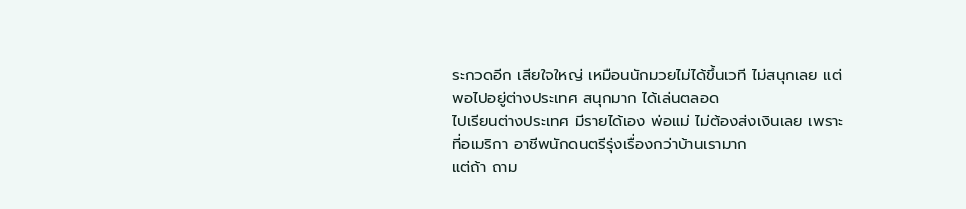ระกวดอีก เสียใจใหญ่ เหมือนนักมวยไม่ได้ขึ้นเวที ไม่สนุกเลย แต่พอไปอยู่ต่างประเทศ สนุกมาก ได้เล่นตลอด
ไปเรียนต่างประเทศ มีรายได้เอง พ่อแม่ ไม่ต้องส่งเงินเลย เพราะที่อเมริกา อาชีพนักดนตรีรุ่งเรื่องกว่าบ้านเรามาก
แต่ถ้า ถาม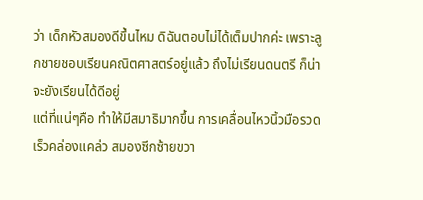ว่า เด็กหัวสมองดีขึ้นไหม ดิฉันตอบไม่ได้เต็มปากค่ะ เพราะลูกชายชอบเรียนคณิตศาสตร์อยู่แล้ว ถึงไม่เรียนดนตรี ก็น่าจะยังเรียนได้ดีอยู่
แต่ที่แน่ๆคือ ทำให้มีสมาธิมากขึ้น การเคลื่อนไหวนิ้วมือรวดเร็วคล่องแคล่ว สมองซีกซ้ายขวา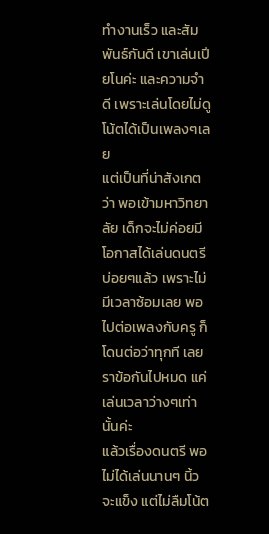ทำงานเร็ว และสัมพันธ์กันดี เขาเล่นเปียโนค่ะ และความจำดี เพราะเล่นโดยไม่ดูโน้ตได้เป็นเพลงๆเลย
แต่เป็นที่น่าสังเกตว่า พอเข้ามหาวิทยาลัย เด็กจะไม่ค่อยมีโอกาสได้เล่นดนตรีบ่อยๆแล้ว เพราะไม่มีเวลาซ้อมเลย พอไปต่อเพลงกับครู ก็โดนต่อว่าทุกที เลยราข้อกันไปหมด แค่เล่นเวลาว่างๆเท่านั้นค่ะ
แล้วเรื่องดนตรี พอไม่ได้เล่นนานๆ นิ้วจะแข็ง แต่ไม่ลืมโน้ต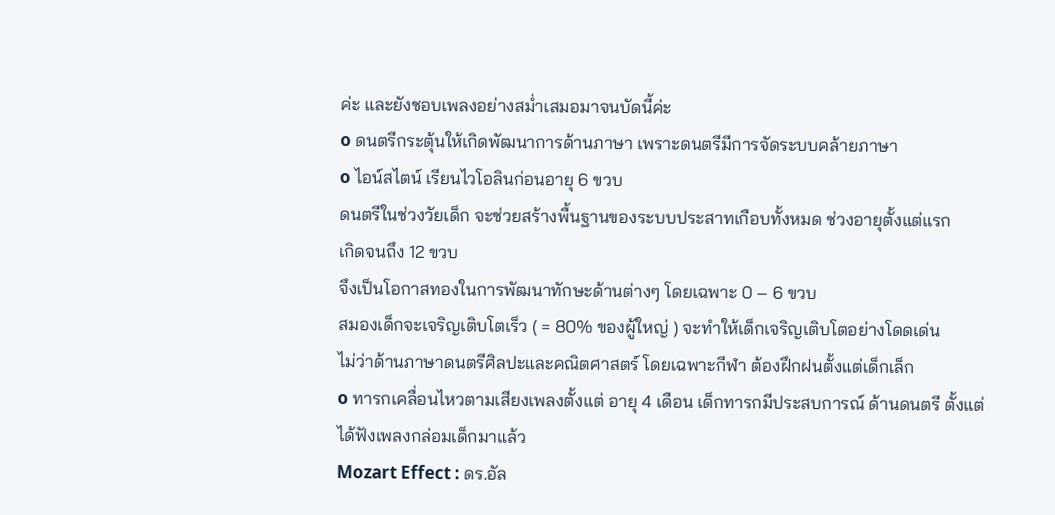ค่ะ และยังชอบเพลงอย่างสม่ำเสมอมาจนบัดนี้ค่ะ
o ดนตรีกระตุ้นให้เกิดพัฒนาการด้านภาษา เพราะดนตรีมีการจัดระบบคล้ายภาษา
o ไอน์สไตน์ เรียนไวโอลินก่อนอายุ 6 ขวบ
ดนตรีในช่วงวัยเด็ก จะช่วยสร้างพื้นฐานของระบบประสาทเกือบทั้งหมด ช่วงอายุตั้งแต่แรก
เกิดจนถึง 12 ขวบ
จึงเป็นโอกาสทองในการพัฒนาทักษะด้านต่างๆ โดยเฉพาะ 0 – 6 ขวบ
สมองเด็กจะเจริญเติบโตเร็ว ( = 80% ของผู้ใหญ่ ) จะทำให้เด็กเจริญเติบโตอย่างโดดเด่น
ไม่ว่าด้านภาษาดนตรีศิลปะและคณิตศาสตร์ โดยเฉพาะกีฬา ต้องฝึกฝนตั้งแต่เด็กเล็ก
o ทารกเคลื่อนไหวตามเสียงเพลงตั้งแต่ อายุ 4 เดือน เด็กทารกมีประสบการณ์ ด้านดนตรี ตั้งแต่
ได้ฟังเพลงกล่อมเด็กมาแล้ว
Mozart Effect : ดร.อัล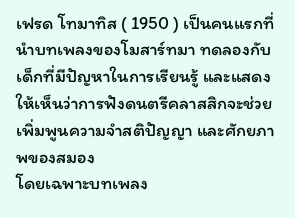เฟรด โทมาทิส ( 1950 ) เป็นคนแรกที่นำบทเพลงของโมสาร์ทมา ทดลองกับเด็กที่มีปัญหาในการเรียนรู้ และแสดงให้เห็นว่าการฟังดนตรีคลาสสิกจะช่วยเพิ่มพูนความจำสติปัญญา และศักยภาพของสมอง
โดยเฉพาะบทเพลง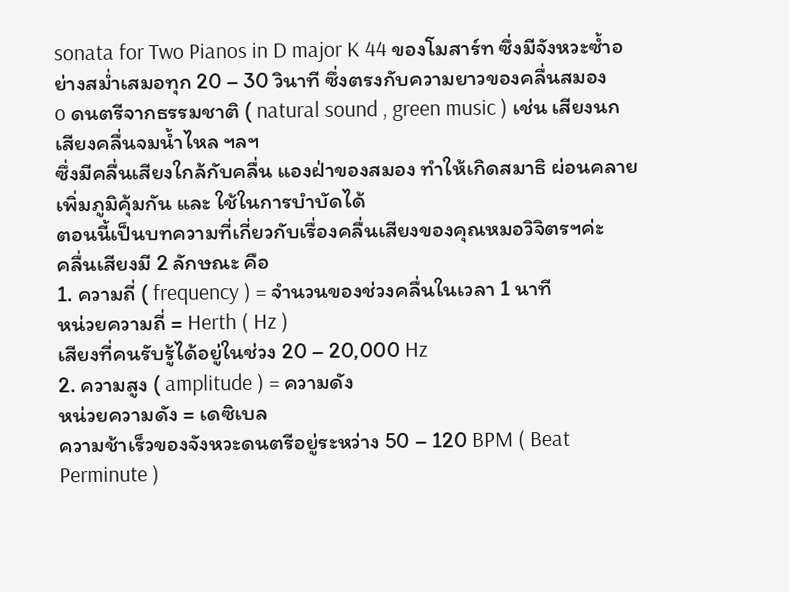sonata for Two Pianos in D major K 44 ของโมสาร์ท ซึ่งมีจังหวะซ้ำอย่างสม่ำเสมอทุก 20 – 30 วินาที ซึ่งตรงกับความยาวของคลื่นสมอง
o ดนตรีจากธรรมชาติ ( natural sound , green music ) เช่น เสียงนก เสียงคลื่นจมน้ำไหล ฯลฯ
ซึ่งมีคลื่นเสียงใกล้กับคลื่น แองฝ่าของสมอง ทำให้เกิดสมาธิ ผ่อนคลาย เพิ่มภูมิคุ้มกัน และ ใช้ในการบำบัดได้
ตอนนี้เป็นบทความที่เกี่ยวกับเรื่องคลื่นเสียงของคุณหมอวิจิตรฯค่ะ
คลื่นเสียงมี 2 ลักษณะ คือ
1. ความถี่ ( frequency ) = จำนวนของช่วงคลื่นในเวลา 1 นาที
หน่วยความถี่ = Herth ( Hz )
เสียงที่คนรับรู้ได้อยู่ในช่วง 20 – 20,000 Hz
2. ความสูง ( amplitude ) = ความดัง
หน่วยความดัง = เดซิเบล
ความช้าเร็วของจังหวะดนตรีอยู่ระหว่าง 50 – 120 BPM ( Beat Perminute )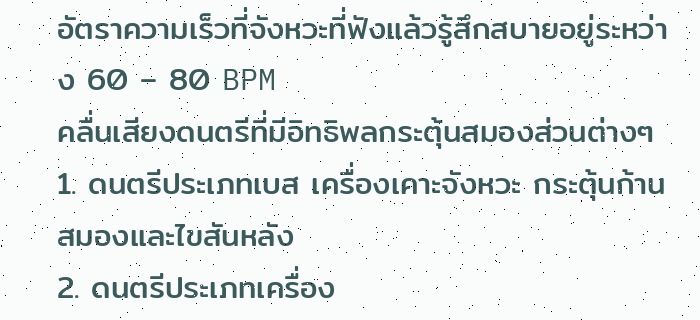อัตราความเร็วที่จังหวะที่ฟังแล้วรู้สึกสบายอยู่ระหว่าง 60 – 80 BPM
คลื่นเสียงดนตรีที่มีอิทธิพลกระตุ้นสมองส่วนต่างๆ
1. ดนตรีประเภทเบส เครื่องเคาะจังหวะ กระตุ้นก้านสมองและไขสันหลัง
2. ดนตรีประเภทเครื่อง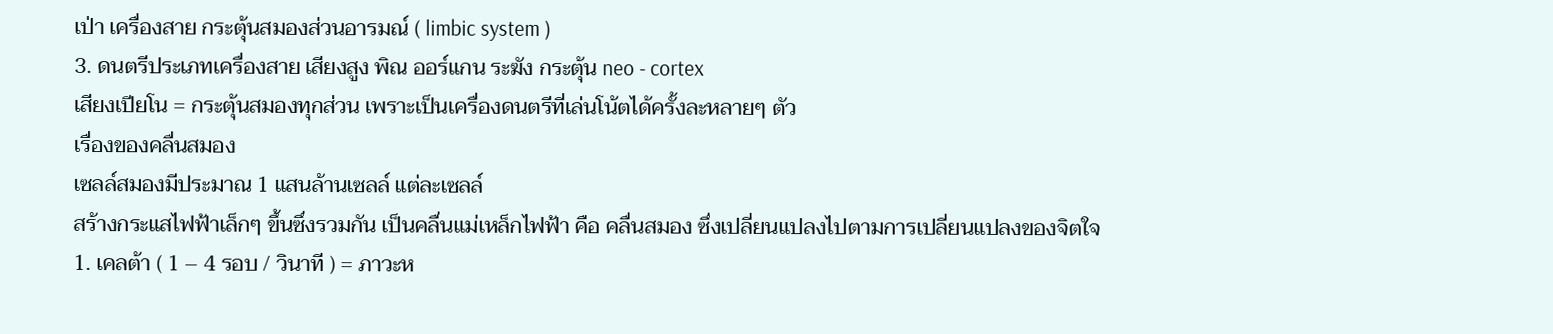เป่า เครื่องสาย กระตุ้นสมองส่วนอารมณ์ ( limbic system )
3. ดนตรีประเภทเครื่องสาย เสียงสูง พิณ ออร์แกน ระฆัง กระตุ้น neo - cortex
เสียงเปียโน = กระตุ้นสมองทุกส่วน เพราะเป็นเครื่องดนตรีที่เล่นโน้ตได้ครั้งละหลายๆ ตัว
เรื่องของคลื่นสมอง
เซลล์สมองมีประมาณ 1 แสนล้านเซลล์ แต่ละเซลล์
สร้างกระแสไฟฟ้าเล็กๆ ขึ้นซึ่งรวมกัน เป็นคลื่นแม่เหล็กไฟฟ้า คือ คลื่นสมอง ซึ่งเปลี่ยนแปลงไปตามการเปลี่ยนแปลงของจิตใจ
1. เคลต้า ( 1 – 4 รอบ / วินาที ) = ภาวะห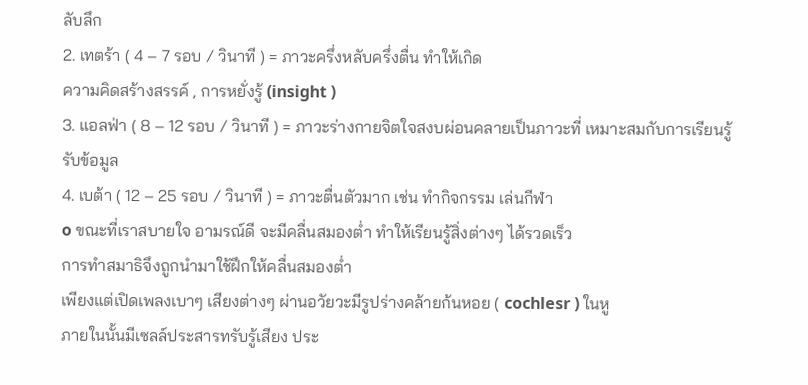ลับลึก
2. เทตร้า ( 4 – 7 รอบ / วินาที ) = ภาวะครึ่งหลับครึ่งตื่น ทำให้เกิด
ความคิดสร้างสรรค์ , การหยั่งรู้ (insight )
3. แอลฟ่า ( 8 – 12 รอบ / วินาที ) = ภาวะร่างกายจิตใจสงบผ่อนคลายเป็นภาวะที่ เหมาะสมกับการเรียนรู้ รับข้อมูล
4. เบต้า ( 12 – 25 รอบ / วินาที ) = ภาวะตื่นตัวมาก เช่น ทำกิจกรรม เล่นกีฬา
o ขณะที่เราสบายใจ อามรณ์ดี จะมีคลื่นสมองต่ำ ทำให้เรียนรู้สิ่งต่างๆ ได้รวดเร็ว
การทำสมาธิจึงถูกนำมาใช้ฝึกให้คลื่นสมองต่ำ
เพียงแต่เปิดเพลงเบาๆ เสียงต่างๆ ผ่านอวัยวะมีรูปร่างคล้ายก้นหอย ( cochlesr ) ในหู
ภายในนั้นมีเซลล์ประสารทรับรู้เสียง ประ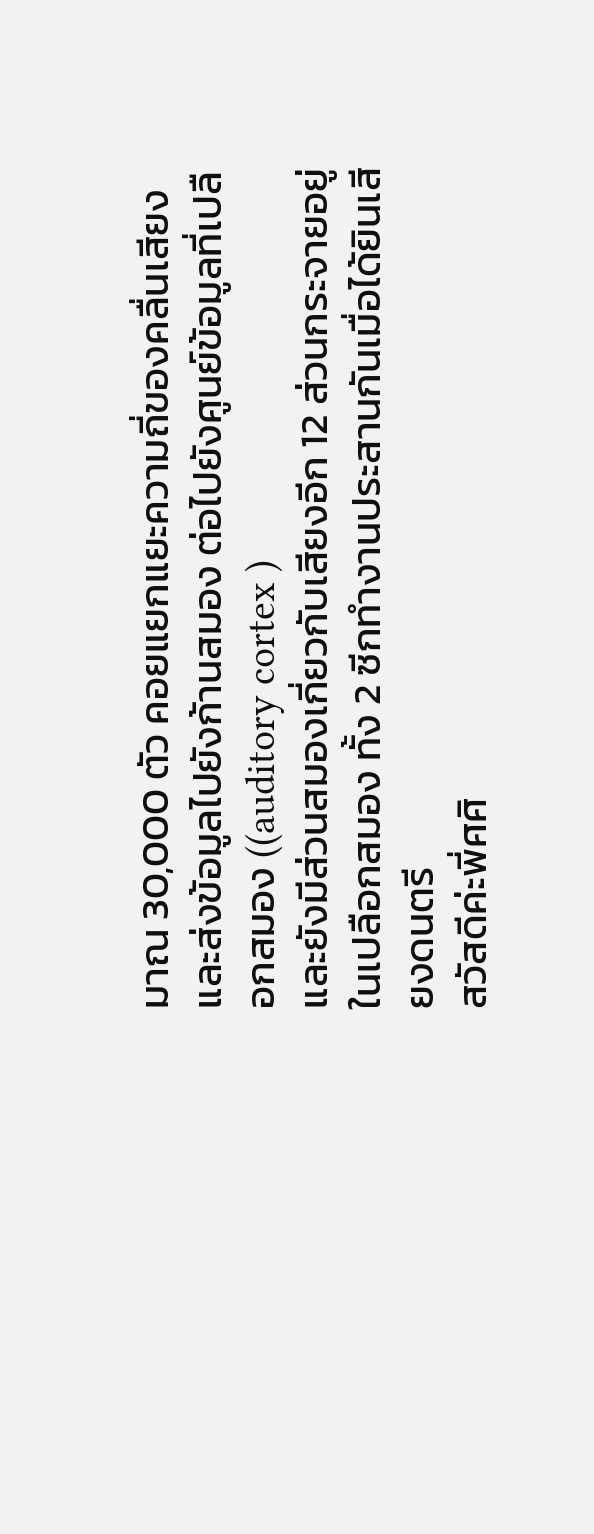มาณ 30,000 ตัว คอยแยกแยะความถี่ของคลื่นเสียง และส่งข้อมูลไปยังก้านสมอง ต่อไปยังศูนย์ข้อมูลที่เปลือกสมอง ((auditory cortex )
และยังมีส่วนสมองเกี่ยวกับเสียงอีก 12 ส่วนกระจายอยู่ในเปลือกสมอง ทั้ง 2 ซีกทำงานประสานกันเมื่อได้ยินเสียงดนตรี
สวัสดีค่ะพี่ศศิ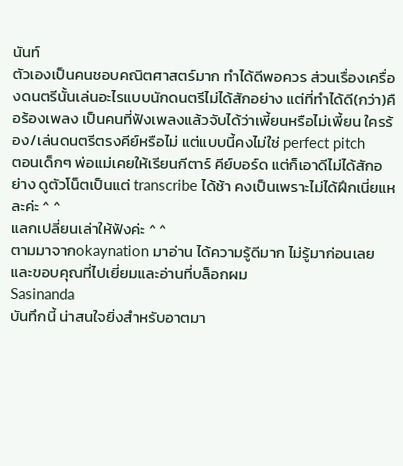นันท์
ตัวเองเป็นคนชอบคณิตศาสตร์มาก ทำได้ดีพอควร ส่วนเรื่องเครื่องดนตรีนั้นเล่นอะไรแบบนักดนตรีไม่ได้สักอย่าง แต่ที่ทำได้ดี(กว่า)คือร้องเพลง เป็นคนที่ฟังเพลงแล้วจับได้ว่าเพี้ยนหรือไม่เพี้ยน ใครร้อง/เล่นดนตรีตรงคีย์หรือไม่ แต่แบบนี้คงไม่ใช่ perfect pitch
ตอนเด็กๆ พ่อแม่เคยให้เรียนกีตาร์ คีย์บอร์ด แต่ก็เอาดีไม่ได้สักอย่าง ดูตัวโน็ตเป็นแต่ transcribe ได้ช้า คงเป็นเพราะไม่ได้ฝึกเนี่ยแหละค่ะ ^ ^
แลกเปลี่ยนเล่าให้ฟังค่ะ ^ ^
ตามมาจากokaynation มาอ่าน ได้ความรู้ดีมาก ไม่รู้มาก่อนเลย และขอบคุณที่ไปเยี่ยมและอ่านที่บล็อกผม
Sasinanda
บันทึกนี้ น่าสนใจยิ่งสำหรับอาตมา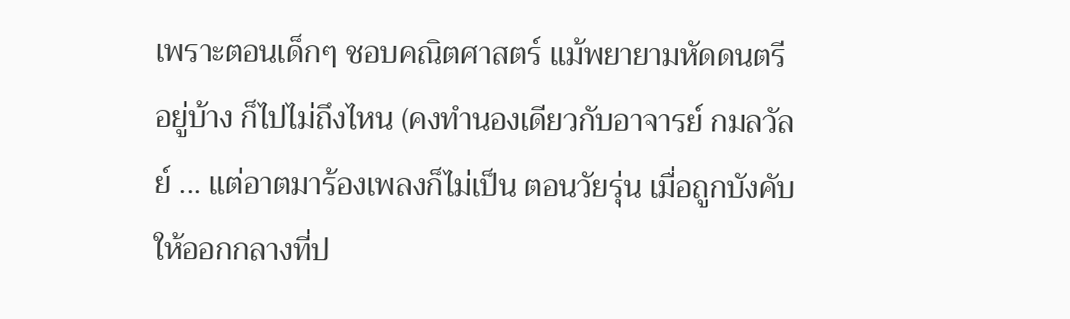เพราะตอนเด็กๆ ชอบคณิตศาสตร์ แม้พยายามหัดดนตรีอยู่บ้าง ก็ไปไม่ถึงไหน (คงทำนองเดียวกับอาจารย์ กมลวัลย์ ... แต่อาตมาร้องเพลงก็ไม่เป็น ตอนวัยรุ่น เมื่อถูกบังคับให้ออกกลางที่ป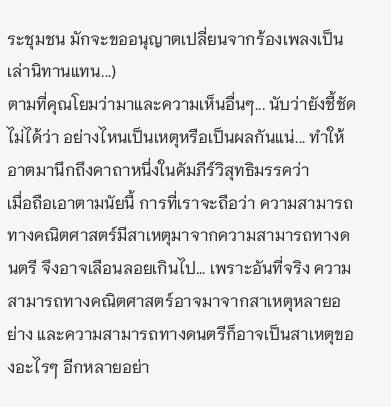ระชุมชน มักจะขออนุญาตเปลี่ยนจากร้องเพลงเป็นเล่านิทานแทน...)
ตามที่คุณโยมว่ามาและความเห็นอื่นๆ... นับว่ายังชี้ชัดไม่ได้ว่า อย่างไหนเป็นเหตุหรือเป็นผลกันแน่... ทำให้อาตมานึกถึงคาถาหนึ่งในคัมภีร์วิสุทธิมรรคว่า
เมื่อถือเอาตามนัยนี้ การที่เราจะถือว่า ความสามารถทางคณิตศาสตร์มีสาเหตุมาจากความสามารถทางดนตรี จึงอาจเลือนลอยเกินไป... เพราะอันที่จริง ความสามารถทางคณิตศาสตร์อาจมาจากสาเหตุหลายอย่าง และความสามารถทางดนตรีก็อาจเป็นสาเหตุของอะไรๆ อีกหลายอย่า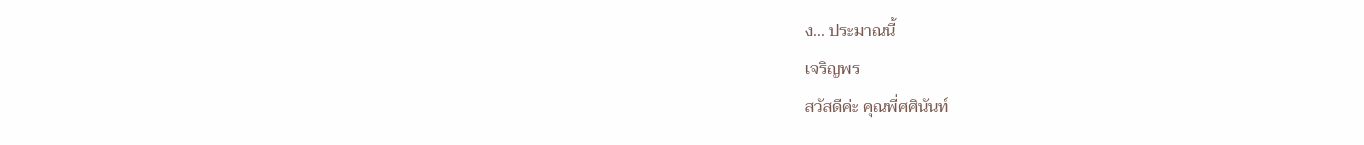ง... ประมาณนี้
เจริญพร
สวัสดีค่ะ คุณพี่ศศินันท์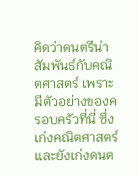คิดว่าดนตรีน่าสัมพันธ์กับคณิตศาสตร์ เพราะมีตัวอย่างของครอบครัวที่นี่ ซึ่งเก่งคณิตศาสตร์และยังเก่งดนต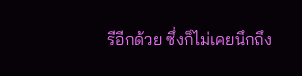รีอีกด้วย ซึ่งก็ไม่เคยนึกถึง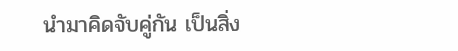นำมาคิดจับคู่กัน เป็นสิ่ง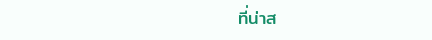ที่น่าส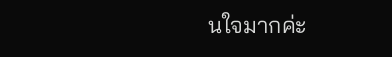นใจมากค่ะ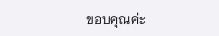ขอบคุณค่ะ